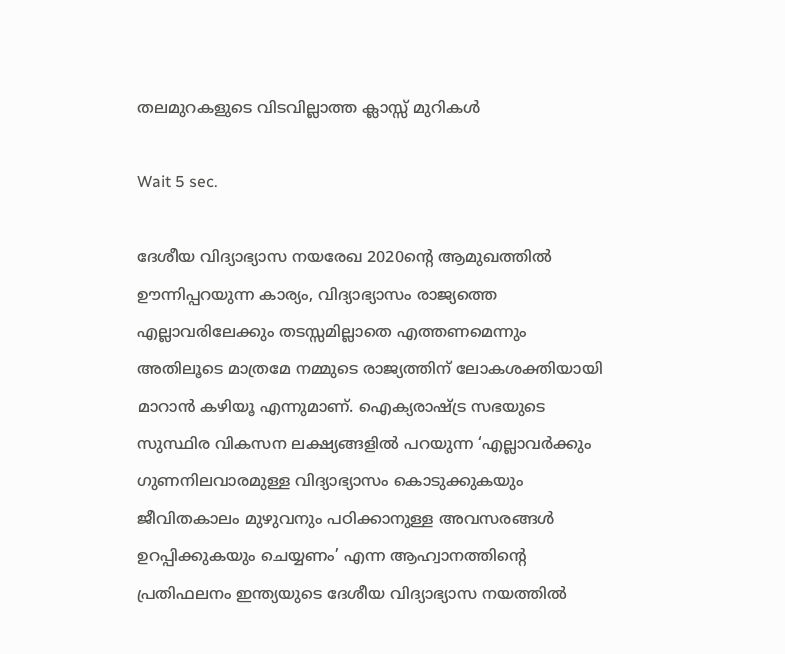തലമുറകളുടെ വിടവില്ലാത്ത ക്ലാസ്സ് മുറികള്‍

Wait 5 sec.

ദേശീയ വിദ്യാഭ്യാസ നയരേഖ 2020ന്റെ ആമുഖത്തില്‍ ഊന്നിപ്പറയുന്ന കാര്യം, വിദ്യാഭ്യാസം രാജ്യത്തെ എല്ലാവരിലേക്കും തടസ്സമില്ലാതെ എത്തണമെന്നും അതിലൂടെ മാത്രമേ നമ്മുടെ രാജ്യത്തിന് ലോകശക്തിയായി മാറാന്‍ കഴിയൂ എന്നുമാണ്. ഐക്യരാഷ്ട്ര സഭയുടെ സുസ്ഥിര വികസന ലക്ഷ്യങ്ങളില്‍ പറയുന്ന ‘എല്ലാവര്‍ക്കും ഗുണനിലവാരമുള്ള വിദ്യാഭ്യാസം കൊടുക്കുകയും ജീവിതകാലം മുഴുവനും പഠിക്കാനുള്ള അവസരങ്ങള്‍ ഉറപ്പിക്കുകയും ചെയ്യണം’ എന്ന ആഹ്വാനത്തിന്റെ പ്രതിഫലനം ഇന്ത്യയുടെ ദേശീയ വിദ്യാഭ്യാസ നയത്തില്‍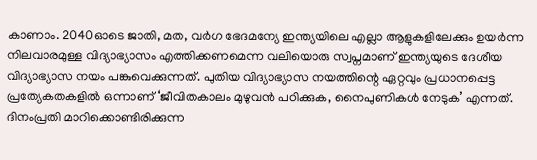കാണാം. 2040ഓടെ ജാതി, മത, വര്‍ഗ ഭേദമന്യേ ഇന്ത്യയിലെ എല്ലാ ആളുകളിലേക്കും ഉയര്‍ന്ന നിലവാരമുള്ള വിദ്യാഭ്യാസം എത്തിക്കണമെന്ന വലിയൊരു സ്വപ്നമാണ് ഇന്ത്യയുടെ ദേശീയ വിദ്യാഭ്യാസ നയം പങ്കുവെക്കുന്നത്. പുതിയ വിദ്യാഭ്യാസ നയത്തിന്റെ ഏറ്റവും പ്രധാനപ്പെട്ട പ്രത്യേകതകളില്‍ ഒന്നാണ് ‘ജീവിതകാലം മുഴുവന്‍ പഠിക്കുക, നൈപുണികള്‍ നേടുക’ എന്നത്. ദിനംപ്രതി മാറിക്കൊണ്ടിരിക്കുന്ന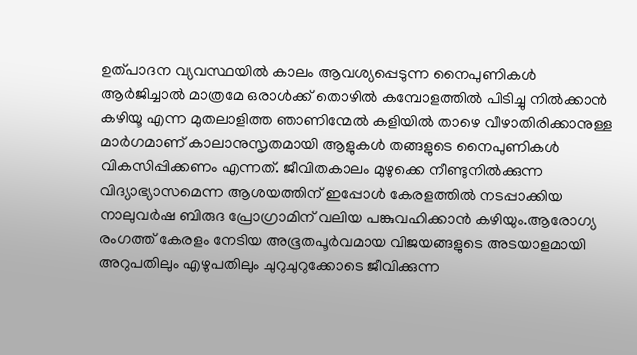ഉത്പാദന വ്യവസ്ഥയില്‍ കാലം ആവശ്യപ്പെടുന്ന നൈപുണികള്‍ ആര്‍ജിച്ചാല്‍ മാത്രമേ ഒരാള്‍ക്ക് തൊഴില്‍ കമ്പോളത്തില്‍ പിടിച്ചു നില്‍ക്കാന്‍ കഴിയൂ എന്ന മുതലാളിത്ത ഞാണിന്മേല്‍ കളിയില്‍ താഴെ വീഴാതിരിക്കാനുള്ള മാര്‍ഗമാണ് കാലാനുസൃതമായി ആളുകള്‍ തങ്ങളുടെ നൈപുണികള്‍ വികസിപ്പിക്കണം എന്നത്. ജീവിതകാലം മുഴുക്കെ നീണ്ടുനില്‍ക്കുന്ന വിദ്യാഭ്യാസമെന്ന ആശയത്തിന് ഇപ്പോള്‍ കേരളത്തില്‍ നടപ്പാക്കിയ നാലുവര്‍ഷ ബിരുദ പ്രോഗ്രാമിന് വലിയ പങ്കുവഹിക്കാന്‍ കഴിയും.ആരോഗ്യ രംഗത്ത് കേരളം നേടിയ അഭൂതപൂര്‍വമായ വിജയങ്ങളുടെ അടയാളമായി അറുപതിലും എഴുപതിലും ചുറുചുറുക്കോടെ ജീവിക്കുന്ന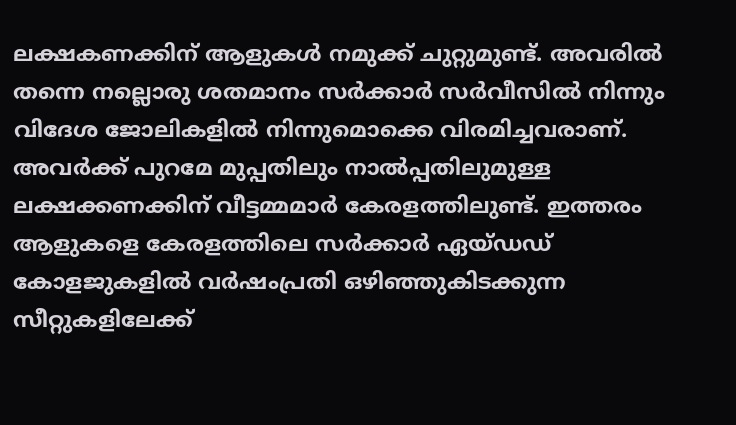ലക്ഷകണക്കിന് ആളുകള്‍ നമുക്ക് ചുറ്റുമുണ്ട്. അവരില്‍ തന്നെ നല്ലൊരു ശതമാനം സര്‍ക്കാര്‍ സര്‍വീസില്‍ നിന്നും വിദേശ ജോലികളില്‍ നിന്നുമൊക്കെ വിരമിച്ചവരാണ്. അവര്‍ക്ക് പുറമേ മുപ്പതിലും നാല്‍പ്പതിലുമുള്ള ലക്ഷക്കണക്കിന് വീട്ടമ്മമാര്‍ കേരളത്തിലുണ്ട്. ഇത്തരം ആളുകളെ കേരളത്തിലെ സര്‍ക്കാര്‍ ഏയ്ഡഡ് കോളജുകളില്‍ വര്‍ഷംപ്രതി ഒഴിഞ്ഞുകിടക്കുന്ന സീറ്റുകളിലേക്ക്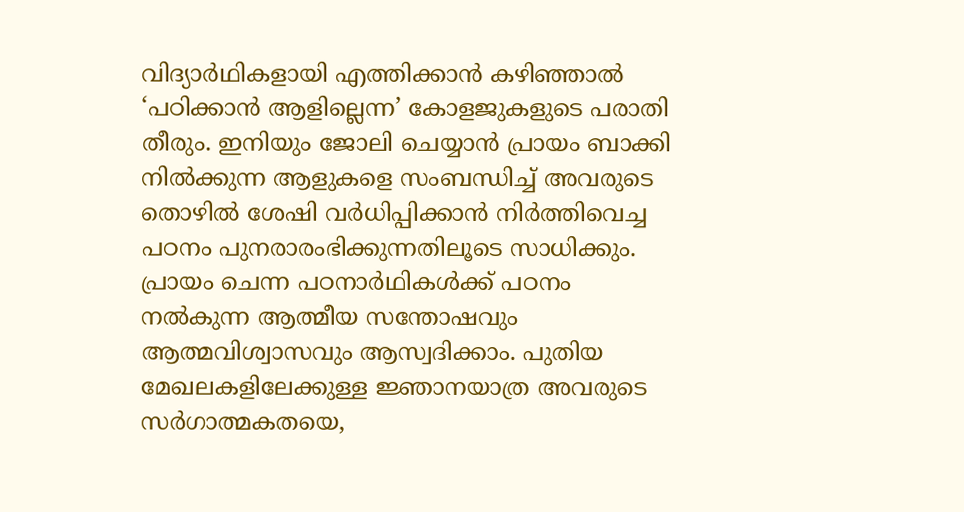വിദ്യാര്‍ഥികളായി എത്തിക്കാന്‍ കഴിഞ്ഞാല്‍ ‘പഠിക്കാന്‍ ആളില്ലെന്ന’ കോളജുകളുടെ പരാതി തീരും. ഇനിയും ജോലി ചെയ്യാന്‍ പ്രായം ബാക്കി നില്‍ക്കുന്ന ആളുകളെ സംബന്ധിച്ച് അവരുടെ തൊഴില്‍ ശേഷി വര്‍ധിപ്പിക്കാന്‍ നിര്‍ത്തിവെച്ച പഠനം പുനരാരംഭിക്കുന്നതിലൂടെ സാധിക്കും. പ്രായം ചെന്ന പഠനാര്‍ഥികള്‍ക്ക് പഠനം നല്‍കുന്ന ആത്മീയ സന്തോഷവും ആത്മവിശ്വാസവും ആസ്വദിക്കാം. പുതിയ മേഖലകളിലേക്കുള്ള ജ്ഞാനയാത്ര അവരുടെ സര്‍ഗാത്മകതയെ,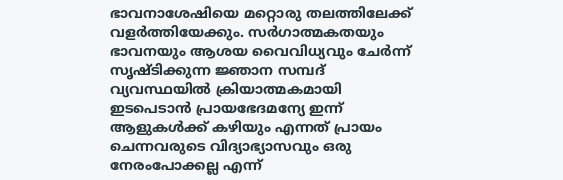ഭാവനാശേഷിയെ മറ്റൊരു തലത്തിലേക്ക് വളര്‍ത്തിയേക്കും. സര്‍ഗാത്മകതയും ഭാവനയും ആശയ വൈവിധ്യവും ചേര്‍ന്ന് സൃഷ്ടിക്കുന്ന ജ്ഞാന സമ്പദ് വ്യവസ്ഥയില്‍ ക്രിയാത്മകമായി ഇടപെടാന്‍ പ്രായഭേദമന്യേ ഇന്ന് ആളുകള്‍ക്ക് കഴിയും എന്നത് പ്രായം ചെന്നവരുടെ വിദ്യാഭ്യാസവും ഒരു നേരംപോക്കല്ല എന്ന്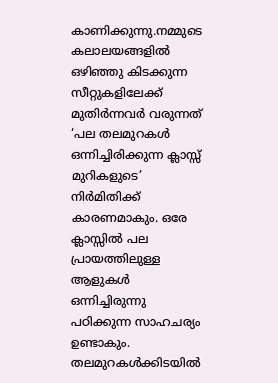കാണിക്കുന്നു.നമ്മുടെ കലാലയങ്ങളില്‍ ഒഴിഞ്ഞു കിടക്കുന്ന സീറ്റുകളിലേക്ക് മുതിര്‍ന്നവര്‍ വരുന്നത് ‘പല തലമുറകള്‍ ഒന്നിച്ചിരിക്കുന്ന ക്ലാസ്സ് മുറികളുടെ’ നിര്‍മിതിക്ക് കാരണമാകും. ഒരേ ക്ലാസ്സില്‍ പല പ്രായത്തിലുള്ള ആളുകള്‍ ഒന്നിച്ചിരുന്നു പഠിക്കുന്ന സാഹചര്യം ഉണ്ടാകും. തലമുറകള്‍ക്കിടയില്‍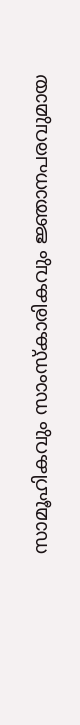സാമൂഹികവും സാംസ്‌കാരികവും ജ്ഞാനപരവുമായ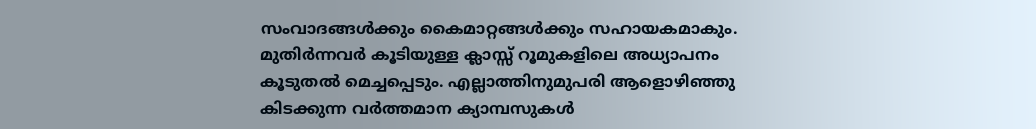സംവാദങ്ങള്‍ക്കും കൈമാറ്റങ്ങള്‍ക്കും സഹായകമാകും. മുതിര്‍ന്നവര്‍ കൂടിയുള്ള ക്ലാസ്സ് റൂമുകളിലെ അധ്യാപനം കൂടുതല്‍ മെച്ചപ്പെടും. എല്ലാത്തിനുമുപരി ആളൊഴിഞ്ഞു കിടക്കുന്ന വര്‍ത്തമാന ക്യാമ്പസുകള്‍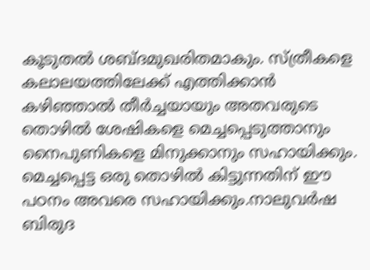കൂടുതല്‍ ശബ്ദമുഖരിതമാകും. സ്ത്രീകളെ കലാലയത്തിലേക്ക് എത്തിക്കാന്‍ കഴിഞ്ഞാല്‍ തീര്‍ച്ചയായും അതവരുടെ തൊഴില്‍ ശേഷികളെ മെച്ചപ്പെടുത്താനും നൈപുണികളെ മിനുക്കാനും സഹായിക്കും. മെച്ചപ്പെട്ട ഒരു തൊഴില്‍ കിട്ടുന്നതിന് ഈ പഠനം അവരെ സഹായിക്കും.നാലുവര്‍ഷ ബിരുദ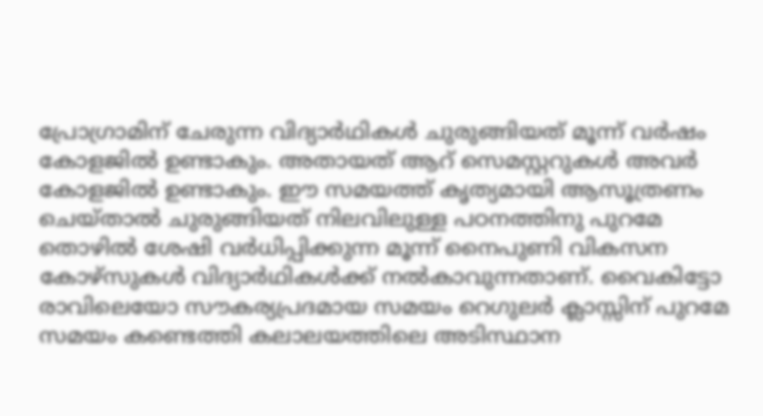പ്രോഗ്രാമിന് ചേരുന്ന വിദ്യാര്‍ഥികള്‍ ചുരുങ്ങിയത് മൂന്ന് വര്‍ഷം കോളജില്‍ ഉണ്ടാകും. അതായത് ആറ് സെമസ്റ്ററുകള്‍ അവര്‍ കോളജില്‍ ഉണ്ടാകും. ഈ സമയത്ത് കൃത്യമായി ആസൂത്രണം ചെയ്താല്‍ ചുരുങ്ങിയത് നിലവിലുള്ള പഠനത്തിനു പുറമേ തൊഴില്‍ ശേഷി വര്‍ധിപ്പിക്കുന്ന മൂന്ന് നൈപുണി വികസന കോഴ്സുകള്‍ വിദ്യാര്‍ഥികള്‍ക്ക് നല്‍കാവുന്നതാണ്. വൈകിട്ടോ രാവിലെയോ സൗകര്യപ്രദമായ സമയം റെഗുലര്‍ ക്ലാസ്സിന് പുറമേ സമയം കണ്ടെത്തി കലാലയത്തിലെ അടിസ്ഥാന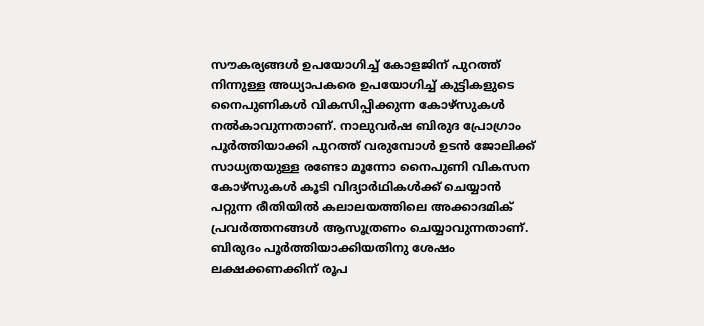സൗകര്യങ്ങള്‍ ഉപയോഗിച്ച് കോളജിന് പുറത്ത് നിന്നുള്ള അധ്യാപകരെ ഉപയോഗിച്ച് കുട്ടികളുടെ നൈപുണികള്‍ വികസിപ്പിക്കുന്ന കോഴ്സുകള്‍ നല്‍കാവുന്നതാണ്. നാലുവര്‍ഷ ബിരുദ പ്രോഗ്രാം പൂര്‍ത്തിയാക്കി പുറത്ത് വരുമ്പോള്‍ ഉടന്‍ ജോലിക്ക് സാധ്യതയുള്ള രണ്ടോ മൂന്നോ നൈപുണി വികസന കോഴ്സുകള്‍ കൂടി വിദ്യാര്‍ഥികള്‍ക്ക് ചെയ്യാന്‍ പറ്റുന്ന രീതിയില്‍ കലാലയത്തിലെ അക്കാദമിക് പ്രവര്‍ത്തനങ്ങള്‍ ആസൂത്രണം ചെയ്യാവുന്നതാണ്. ബിരുദം പൂര്‍ത്തിയാക്കിയതിനു ശേഷം ലക്ഷക്കണക്കിന് രൂപ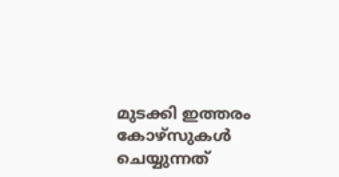മുടക്കി ഇത്തരം കോഴ്സുകള്‍ ചെയ്യുന്നത്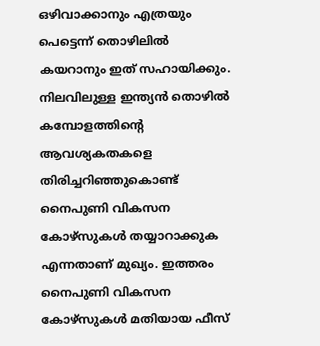ഒഴിവാക്കാനും എത്രയും പെട്ടെന്ന് തൊഴിലില്‍ കയറാനും ഇത് സഹായിക്കും. നിലവിലുള്ള ഇന്ത്യന്‍ തൊഴില്‍ കമ്പോളത്തിന്റെ ആവശ്യകതകളെ തിരിച്ചറിഞ്ഞുകൊണ്ട് നൈപുണി വികസന കോഴ്സുകള്‍ തയ്യാറാക്കുക എന്നതാണ് മുഖ്യം. ഇത്തരം നൈപുണി വികസന കോഴ്സുകള്‍ മതിയായ ഫീസ്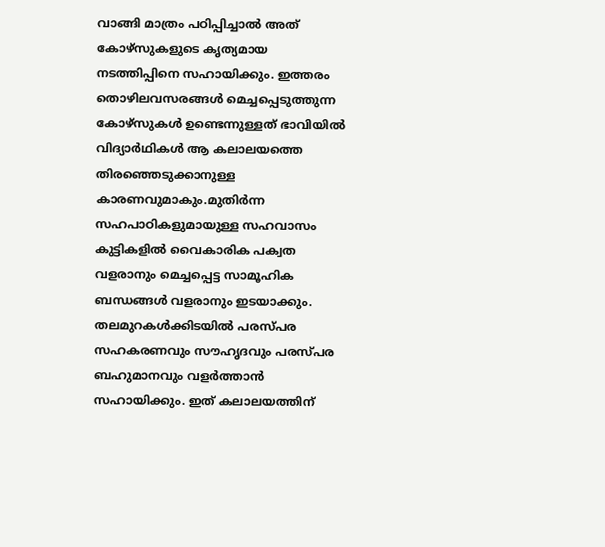വാങ്ങി മാത്രം പഠിപ്പിച്ചാല്‍ അത് കോഴ്സുകളുടെ കൃത്യമായ നടത്തിപ്പിനെ സഹായിക്കും. ഇത്തരം തൊഴിലവസരങ്ങള്‍ മെച്ചപ്പെടുത്തുന്ന കോഴ്സുകള്‍ ഉണ്ടെന്നുള്ളത് ഭാവിയില്‍ വിദ്യാര്‍ഥികള്‍ ആ കലാലയത്തെ തിരഞ്ഞെടുക്കാനുള്ള കാരണവുമാകും.മുതിര്‍ന്ന സഹപാഠികളുമായുള്ള സഹവാസം കുട്ടികളില്‍ വൈകാരിക പക്വത വളരാനും മെച്ചപ്പെട്ട സാമൂഹിക ബന്ധങ്ങള്‍ വളരാനും ഇടയാക്കും. തലമുറകള്‍ക്കിടയില്‍ പരസ്പര സഹകരണവും സൗഹൃദവും പരസ്പര ബഹുമാനവും വളര്‍ത്താന്‍ സഹായിക്കും. ഇത് കലാലയത്തിന്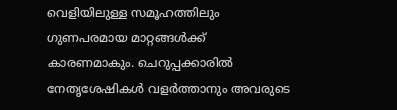വെളിയിലുള്ള സമൂഹത്തിലും ഗുണപരമായ മാറ്റങ്ങള്‍ക്ക് കാരണമാകും. ചെറുപ്പക്കാരില്‍ നേതൃശേഷികള്‍ വളര്‍ത്താനും അവരുടെ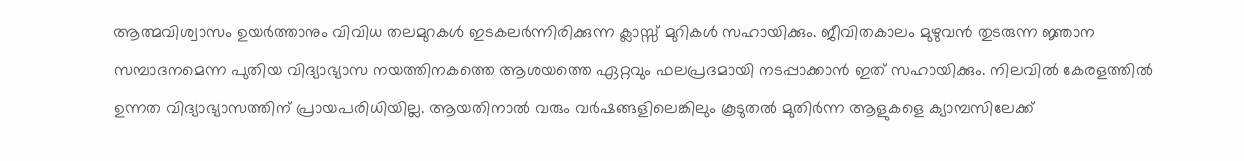ആത്മവിശ്വാസം ഉയര്‍ത്താനും വിവിധ തലമുറകള്‍ ഇടകലര്‍ന്നിരിക്കുന്ന ക്ലാസ്സ് മുറികള്‍ സഹായിക്കും. ജീവിതകാലം മുഴുവന്‍ തുടരുന്ന ജ്ഞാന സമ്പാദനമെന്ന പുതിയ വിദ്യാഭ്യാസ നയത്തിനകത്തെ ആശയത്തെ ഏറ്റവും ഫലപ്രദമായി നടപ്പാക്കാന്‍ ഇത് സഹായിക്കും. നിലവില്‍ കേരളത്തില്‍ ഉന്നത വിദ്യാഭ്യാസത്തിന് പ്രായപരിധിയില്ല. ആയതിനാല്‍ വരും വര്‍ഷങ്ങളിലെങ്കിലും കൂടുതല്‍ മുതിര്‍ന്ന ആളുകളെ ക്യാമ്പസിലേക്ക്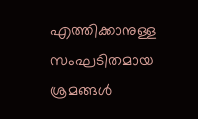എത്തിക്കാനുള്ള സംഘടിതമായ ശ്രമങ്ങള്‍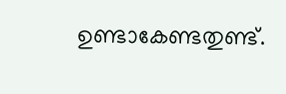ഉണ്ടാകേണ്ടതുണ്ട്.